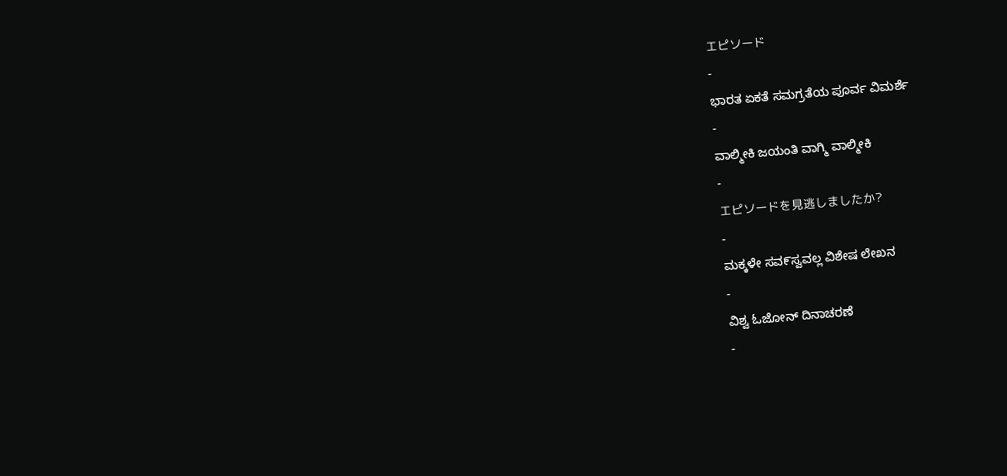エピソード
-
ಭಾರತ ಏಕತೆ ಸಮಗ್ರತೆಯ ಪೂರ್ವ ವಿಮರ್ಶೆ
-
ವಾಲ್ಮೀಕಿ ಜಯಂತಿ ವಾಗ್ಮಿ ವಾಲ್ಮೀಕಿ
-
エピソードを見逃しましたか?
-
ಮಕ್ಕಳೇ ಸವ೯ಸ್ವವಲ್ಲ ವಿಶೇಷ ಲೇಖನ
-
ವಿಶ್ವ ಓಜೋನ್ ದಿನಾಚರಣೆ
-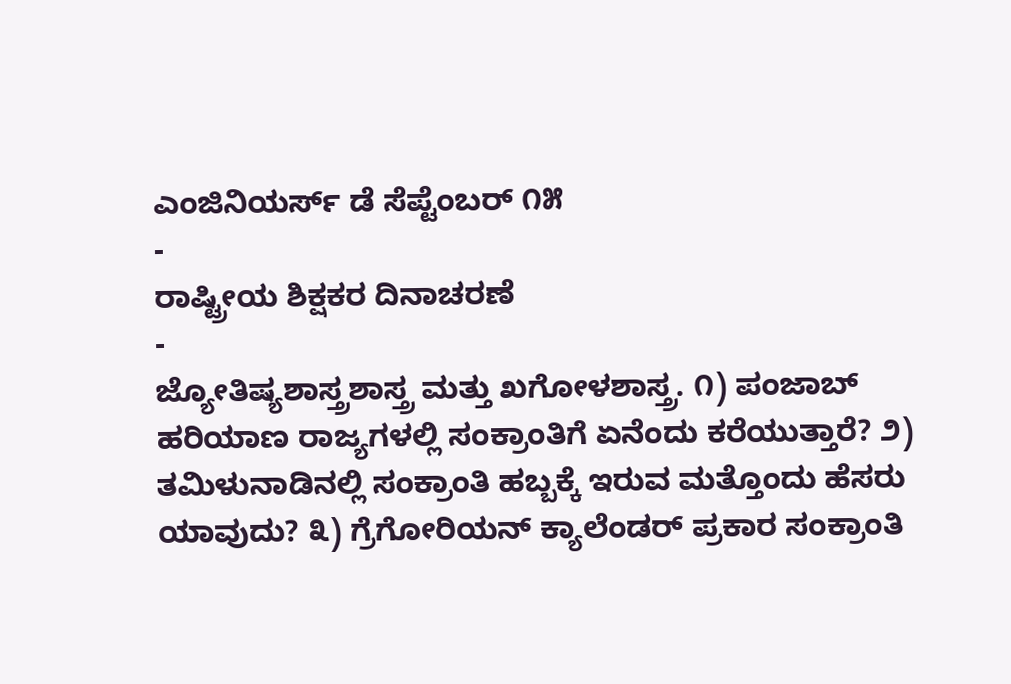ಎಂಜಿನಿಯರ್ಸ್ ಡೆ ಸೆಪ್ಟೆಂಬರ್ ೧೫
-
ರಾಷ್ಟ್ರೀಯ ಶಿಕ್ಷಕರ ದಿನಾಚರಣೆ
-
ಜ್ಯೋತಿಷ್ಯಶಾಸ್ತ್ರಶಾಸ್ತ್ರ ಮತ್ತು ಖಗೋಳಶಾಸ್ತ್ರ. ೧) ಪಂಜಾಬ್ ಹರಿಯಾಣ ರಾಜ್ಯಗಳಲ್ಲಿ ಸಂಕ್ರಾಂತಿಗೆ ಏನೆಂದು ಕರೆಯುತ್ತಾರೆ? ೨) ತಮಿಳುನಾಡಿನಲ್ಲಿ ಸಂಕ್ರಾಂತಿ ಹಬ್ಬಕ್ಕೆ ಇರುವ ಮತ್ತೊಂದು ಹೆಸರು ಯಾವುದು? ೩) ಗ್ರೆಗೋರಿಯನ್ ಕ್ಯಾಲೆಂಡರ್ ಪ್ರಕಾರ ಸಂಕ್ರಾಂತಿ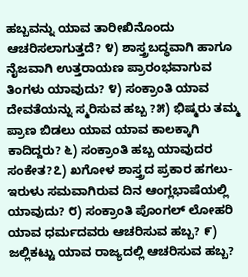ಹಬ್ಬವನ್ನು ಯಾವ ತಾರೀಖಿನೊಂದು ಆಚರಿಸಲಾಗುತ್ತದೆ? ೪) ಶಾಸ್ತ್ರಬದ್ಧವಾಗಿ ಹಾಗೂ ನೈಜವಾಗಿ ಉತ್ತರಾಯಣ ಪ್ರಾರಂಭವಾಗುವ ತಿಂಗಳು ಯಾವುದು? ೪) ಸಂಕ್ರಾಂತಿ ಯಾವ ದೇವತೆಯನ್ನು ಸ್ಮರಿಸುವ ಹಬ್ಬ ?೫) ಭಿಷ್ಮರು ತಮ್ಮ ಪ್ರಾಣ ಬಿಡಲು ಯಾವ ಯಾವ ಕಾಲಕ್ಕಾಗಿ ಕಾದಿದ್ದರು? ೬) ಸಂಕ್ರಾಂತಿ ಹಬ್ಬ ಯಾವುದರ ಸಂಕೇತ?೭) ಖಗೋಳ ಶಾಸ್ತ್ರದ ಪ್ರಕಾರ ಹಗಲು-ಇರುಳು ಸಮವಾಗಿರುವ ದಿನ ಆಂಗ್ಲಭಾಷೆಯಲ್ಲಿ ಯಾವುದು? ೮) ಸಂಕ್ರಾಂತಿ ಪೊಂಗಲ್ ಲೋಹರಿ ಯಾವ ಧರ್ಮದವರು ಆಚರಿಸುವ ಹಬ್ಬ? ೯) ಜಲ್ಲಿಕಟ್ಟು ಯಾವ ರಾಜ್ಯದಲ್ಲಿ ಆಚರಿಸುವ ಹಬ್ಬ?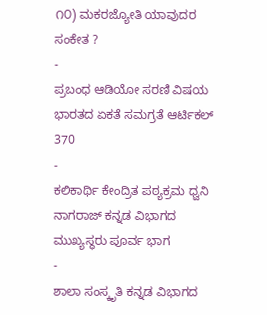೧೦) ಮಕರಜ್ಯೋತಿ ಯಾವುದರ ಸಂಕೇತ ?
-
ಪ್ರಬಂಧ ಆಡಿಯೋ ಸರಣಿ ವಿಷಯ ಭಾರತದ ಏಕತೆ ಸಮಗ್ರತೆ ಆರ್ಟಿಕಲ್ 370
-
ಕಲಿಕಾರ್ಥಿ ಕೇಂದ್ರಿತ ಪಠ್ಯಕ್ರಮ ಧ್ವನಿ ನಾಗರಾಜ್ ಕನ್ನಡ ವಿಭಾಗದ ಮುಖ್ಯಸ್ಥರು ಪೂರ್ವ ಭಾಗ
-
ಶಾಲಾ ಸಂಸ್ಕೃತಿ ಕನ್ನಡ ವಿಭಾಗದ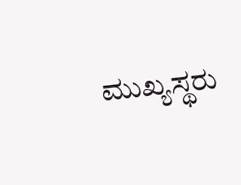ಮುಖ್ಯಸ್ಥರು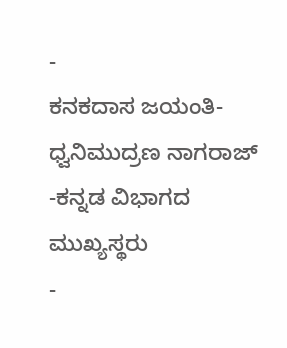-
ಕನಕದಾಸ ಜಯಂತಿ- ಧ್ವನಿಮುದ್ರಣ ನಾಗರಾಜ್ -ಕನ್ನಡ ವಿಭಾಗದ ಮುಖ್ಯಸ್ಥರು
-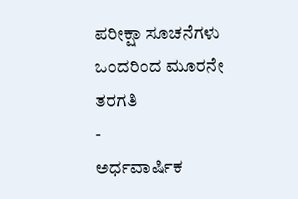ಪರೀಕ್ಷಾ ಸೂಚನೆಗಳು ಒಂದರಿಂದ ಮೂರನೇ ತರಗತಿ
-
ಅರ್ಧವಾರ್ಷಿಕ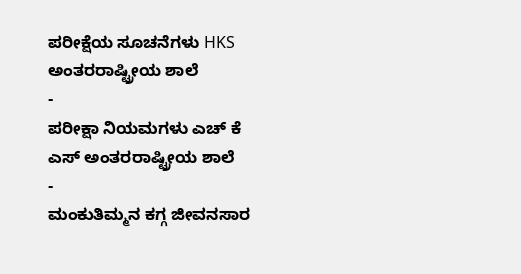ಪರೀಕ್ಷೆಯ ಸೂಚನೆಗಳು HKS ಅಂತರರಾಷ್ಟ್ರೀಯ ಶಾಲೆ
-
ಪರೀಕ್ಷಾ ನಿಯಮಗಳು ಎಚ್ ಕೆ ಎಸ್ ಅಂತರರಾಷ್ಟ್ರೀಯ ಶಾಲೆ
-
ಮಂಕುತಿಮ್ಮನ ಕಗ್ಗ ಜೀವನಸಾರ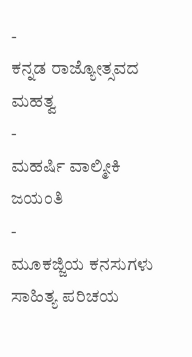-
ಕನ್ನಡ ರಾಜ್ಯೋತ್ಸವದ ಮಹತ್ವ
-
ಮಹರ್ಷಿ ವಾಲ್ಮೀಕಿ ಜಯಂತಿ
-
ಮೂಕಜ್ಜಿಯ ಕನಸುಗಳು ಸಾಹಿತ್ಯ ಪರಿಚಯ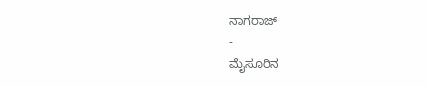ನಾಗರಾಜ್
-
ಮೈಸೂರಿನ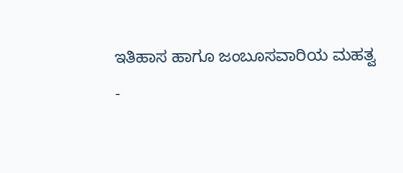ಇತಿಹಾಸ ಹಾಗೂ ಜಂಬೂಸವಾರಿಯ ಮಹತ್ವ
-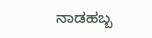ನಾಡಹಬ್ಬ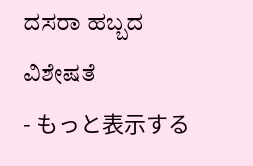ದಸರಾ ಹಬ್ಬದ ವಿಶೇಷತೆ
- もっと表示する